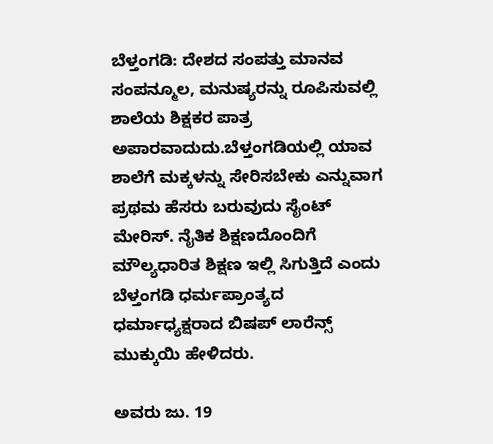ಬೆಳ್ತಂಗಡಿ: ದೇಶದ ಸಂಪತ್ತು ಮಾನವ ಸಂಪನ್ಮೂಲ, ಮನುಷ್ಯರನ್ನು ರೂಪಿಸುವಲ್ಲಿ ಶಾಲೆಯ ಶಿಕ್ಷಕರ ಪಾತ್ರ ಅಪಾರವಾದುದು.ಬೆಳ್ತಂಗಡಿಯಲ್ಲಿ ಯಾವ ಶಾಲೆಗೆ ಮಕ್ಕಳನ್ನು ಸೇರಿಸಬೇಕು ಎನ್ನುವಾಗ ಪ್ರಥಮ ಹೆಸರು ಬರುವುದು ಸೈಂಟ್ ಮೇರಿಸ್. ನೈತಿಕ ಶಿಕ್ಷಣದೊಂದಿಗೆ ಮೌಲ್ಯಧಾರಿತ ಶಿಕ್ಷಣ ಇಲ್ಲಿ ಸಿಗುತ್ತಿದೆ ಎಂದು ಬೆಳ್ತಂಗಡಿ ಧರ್ಮಪ್ರಾಂತ್ಯದ ಧರ್ಮಾಧ್ಯಕ್ಷರಾದ ಬಿಷಪ್ ಲಾರೆನ್ಸ್ ಮುಕ್ಕುಯಿ ಹೇಳಿದರು.

ಅವರು ಜು. 19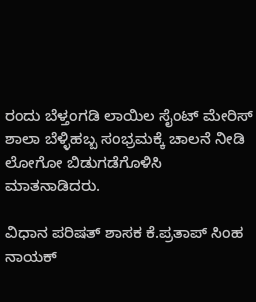ರಂದು ಬೆಳ್ತಂಗಡಿ ಲಾಯಿಲ ಸೈಂಟ್ ಮೇರಿಸ್ ಶಾಲಾ ಬೆಳ್ಳಿಹಬ್ಬ ಸಂಭ್ರಮಕ್ಕೆ ಚಾಲನೆ ನೀಡಿ ಲೋಗೋ ಬಿಡುಗಡೆಗೊಳಿಸಿ ಮಾತನಾಡಿದರು.

ವಿಧಾನ ಪರಿಷತ್ ಶಾಸಕ ಕೆ.ಪ್ರತಾಪ್ ಸಿಂಹ ನಾಯಕ್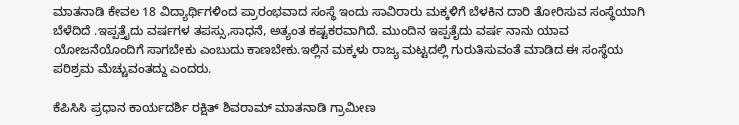ಮಾತನಾಡಿ ಕೇವಲ 18 ವಿದ್ಯಾರ್ಥಿಗಳಿಂದ ಪ್ರಾರಂಭವಾದ ಸಂಸ್ಥೆ ಇಂದು ಸಾವಿರಾರು ಮಕ್ಕಳಿಗೆ ಬೆಳಕಿನ ದಾರಿ ತೋರಿಸುವ ಸಂಸ್ಥೆಯಾಗಿ ಬೆಳೆದಿದೆ .ಇಪ್ಪತ್ತೈದು ವರ್ಷಗಳ ತಪಸ್ಸು,ಸಾಧನೆ, ಅತ್ಯಂತ ಕಷ್ಟಕರವಾಗಿದೆ. ಮುಂದಿನ ಇಪ್ಪತೈದು ವರ್ಷ ನಾನು ಯಾವ ಯೋಜನೆಯೊಂದಿಗೆ ಸಾಗಬೇಕು ಎಂಬುದು ಕಾಣಬೇಕು.ಇಲ್ಲಿನ ಮಕ್ಕಳು ರಾಜ್ಯ ಮಟ್ಟದಲ್ಲಿ ಗುರುತಿಸುವಂತೆ ಮಾಡಿದ ಈ ಸಂಸ್ಥೆಯ ಪರಿಶ್ರಮ ಮೆಚ್ಚುವಂತದ್ದು ಎಂದರು.

ಕೆಪಿಸಿಸಿ ಪ್ರಧಾನ ಕಾರ್ಯದರ್ಶಿ ರಕ್ಷಿತ್ ಶಿವರಾಮ್ ಮಾತನಾಡಿ ಗ್ರಾಮೀಣ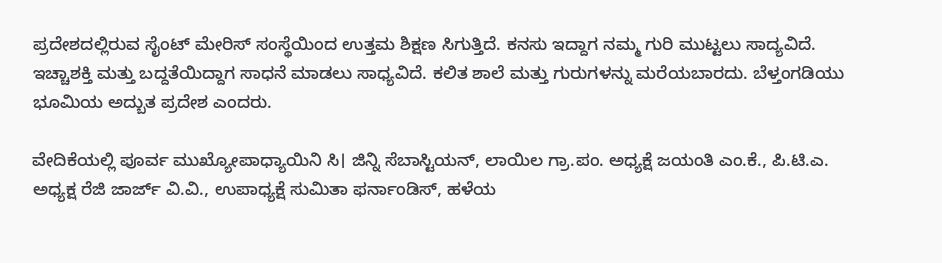ಪ್ರದೇಶದಲ್ಲಿರುವ ಸೈಂಟ್ ಮೇರಿಸ್ ಸಂಸ್ಥೆಯಿಂದ ಉತ್ತಮ ಶಿಕ್ಷಣ ಸಿಗುತ್ತಿದೆ. ಕನಸು ಇದ್ದಾಗ ನಮ್ಮ ಗುರಿ ಮುಟ್ಟಲು ಸಾದ್ಯವಿದೆ. ಇಚ್ಚಾಶಕ್ತಿ ಮತ್ತು ಬದ್ದತೆಯಿದ್ದಾಗ ಸಾಧನೆ ಮಾಡಲು ಸಾಧ್ಯವಿದೆ. ಕಲಿತ ಶಾಲೆ ಮತ್ತು ಗುರುಗಳನ್ನು ಮರೆಯಬಾರದು. ಬೆಳ್ತಂಗಡಿಯು ಭೂಮಿಯ ಅದ್ಬುತ ಪ್ರದೇಶ ಎಂದರು.

ವೇದಿಕೆಯಲ್ಲಿ ಪೂರ್ವ ಮುಖ್ಯೋಪಾಧ್ಯಾಯಿನಿ ಸಿ। ಜಿನ್ನಿ ಸೆಬಾಸ್ಟಿಯನ್, ಲಾಯಿಲ ಗ್ರಾ.ಪಂ. ಅಧ್ಯಕ್ಷೆ ಜಯಂತಿ ಎಂ.ಕೆ., ಪಿ.ಟಿ.ಎ. ಅಧ್ಯಕ್ಷ ರೆಜಿ ಜಾರ್ಜ್ ವಿ.ವಿ., ಉಪಾಧ್ಯಕ್ಷೆ ಸುಮಿತಾ ಫರ್ನಾಂಡಿಸ್, ಹಳೆಯ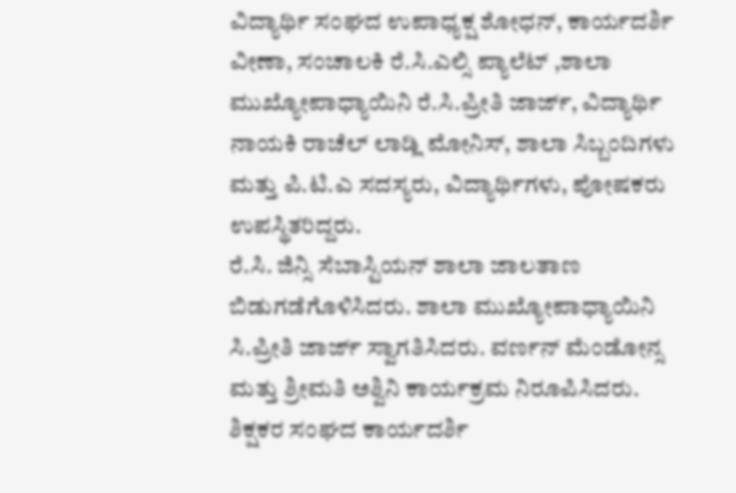ವಿದ್ಯಾರ್ಥಿ ಸಂಘದ ಉಪಾಧ್ಯಕ್ಷ ಶೋಧನ್, ಕಾರ್ಯದರ್ಶಿ ವೀಣಾ, ಸಂಚಾಲಕಿ ರೆ.ಸಿ.ಎಲ್ಸಿ ಪ್ಯಾಲೆಟ್ ,ಶಾಲಾ ಮುಖ್ಯೋಪಾಧ್ಯಾಯಿನಿ ರೆ.ಸಿ.ಪ್ರೀತಿ ಜಾರ್ಜ್, ವಿದ್ಯಾರ್ಥಿ ನಾಯಕಿ ರಾಚೆಲ್ ಲಾಡ್ಲಿ ಮೋನಿಸ್, ಶಾಲಾ ಸಿಬ್ಬಂದಿಗಳು ಮತ್ತು ಪಿ.ಟಿ.ಎ ಸದಸ್ಯರು, ವಿದ್ಯಾರ್ಥಿಗಳು, ಪೋಷಕರು ಉಪಸ್ಥಿತರಿದ್ದರು.
ರೆ.ಸಿ. ಜಿನ್ಸಿ ಸೆಬಾಸ್ಟಿಯನ್ ಶಾಲಾ ಜಾಲತಾಣ ಬಿಡುಗಡೆಗೊಳಿಸಿದರು. ಶಾಲಾ ಮುಖ್ಯೋಪಾಧ್ಯಾಯಿನಿ ಸಿ.ಪ್ರೀತಿ ಜಾರ್ಜ್ ಸ್ವಾಗತಿಸಿದರು. ವರ್ಣನ್ ಮೆಂಡೋನ್ಸ ಮತ್ತು ಶ್ರೀಮತಿ ಅಶ್ವಿನಿ ಕಾರ್ಯಕ್ರಮ ನಿರೂಪಿಸಿದರು. ಶಿಕ್ಷಕರ ಸಂಘದ ಕಾರ್ಯದರ್ಶಿ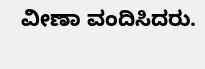ವೀಣಾ ವಂದಿಸಿದರು.